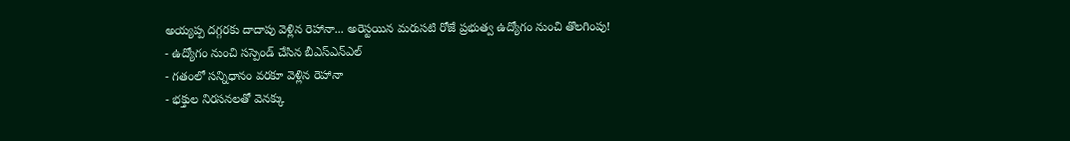అయ్యప్ప దగ్గరకు దాదాపు వెళ్లిన రెహానా... అరెస్టయిన మరుసటి రోజే ప్రభుత్వ ఉద్యోగం నుంచి తొలగింపు!
- ఉద్యోగం నుంచి సస్పెండ్ చేసిన బీఎస్ఎన్ఎల్
- గతంలో సన్నిధానం వరకూ వెళ్లిన రెహానా
- భక్తుల నిరసనలతో వెనక్కు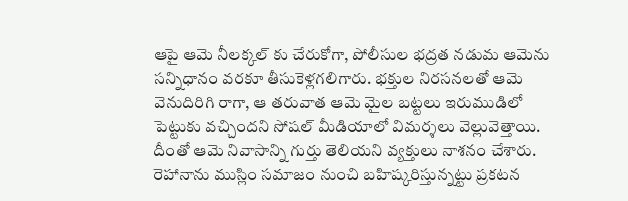ఆపై ఆమె నీలక్కల్ కు చేరుకోగా, పోలీసుల భద్రత నడుమ ఆమెను సన్నిధానం వరకూ తీసుకెళ్లగలిగారు. భక్తుల నిరసనలతో ఆమె వెనుదిరిగి రాగా, ఆ తరువాత ఆమె మైల బట్టలు ఇరుముడిలో పెట్టుకు వచ్చిందని సోషల్ మీడియాలో విమర్శలు వెల్లువెత్తాయి. దీంతో ఆమె నివాసాన్ని గుర్తు తెలియని వ్యక్తులు నాశనం చేశారు. రెహానాను ముస్లిం సమాజం నుంచి బహిష్కరిస్తున్నట్టు ప్రకటన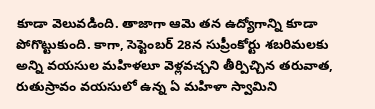కూడా వెలువడింది. తాజాగా ఆమె తన ఉద్యోగాన్ని కూడా పోగొట్టుకుంది. కాగా, సెప్టెంబర్ 28న సుప్రీంకోర్టు శబరిమలకు అన్ని వయసుల మహిళలూ వెళ్లవచ్చని తీర్పిచ్చిన తరువాత, రుతుస్రావం వయసులో ఉన్న ఏ మహిళా స్వామిని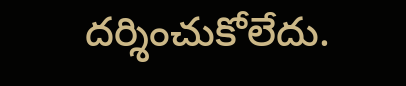దర్శించుకోలేదు.